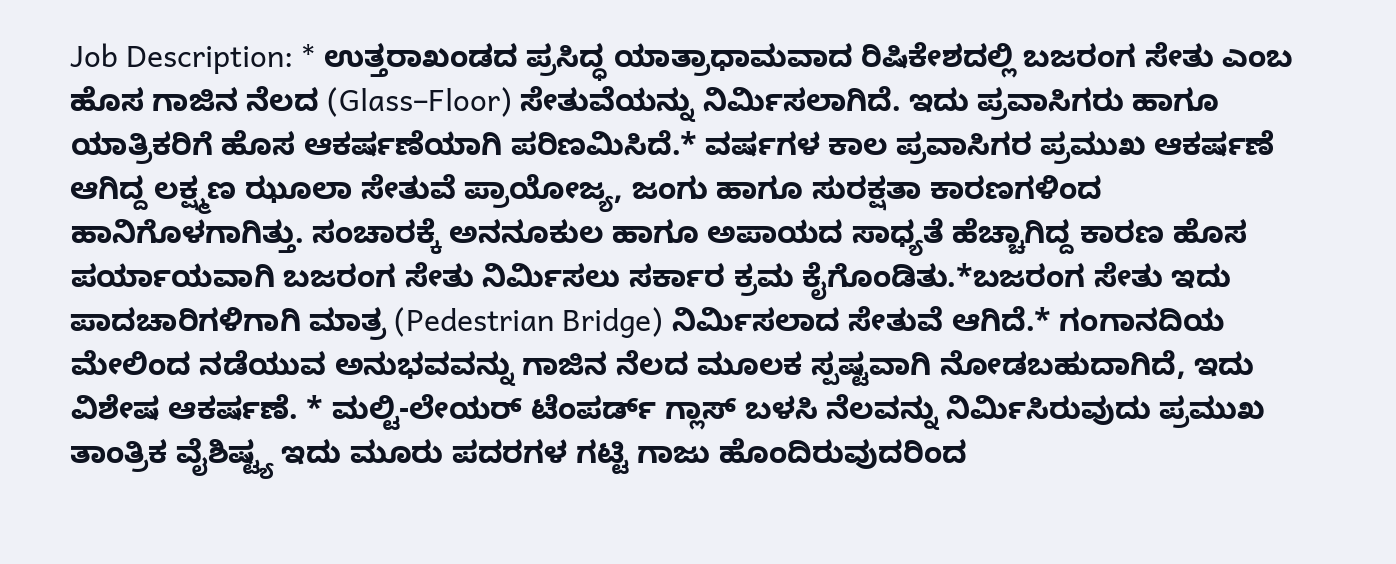Job Description: * ಉತ್ತರಾಖಂಡದ ಪ್ರಸಿದ್ಧ ಯಾತ್ರಾಧಾಮವಾದ ರಿಷಿಕೇಶದಲ್ಲಿ ಬಜರಂಗ ಸೇತು ಎಂಬ ಹೊಸ ಗಾಜಿನ ನೆಲದ (Glass–Floor) ಸೇತುವೆಯನ್ನು ನಿರ್ಮಿಸಲಾಗಿದೆ. ಇದು ಪ್ರವಾಸಿಗರು ಹಾಗೂ ಯಾತ್ರಿಕರಿಗೆ ಹೊಸ ಆಕರ್ಷಣೆಯಾಗಿ ಪರಿಣಮಿಸಿದೆ.* ವರ್ಷಗಳ ಕಾಲ ಪ್ರವಾಸಿಗರ ಪ್ರಮುಖ ಆಕರ್ಷಣೆ ಆಗಿದ್ದ ಲಕ್ಷ್ಮಣ ಝೂಲಾ ಸೇತುವೆ ಪ್ರಾಯೋಜ್ಯ, ಜಂಗು ಹಾಗೂ ಸುರಕ್ಷತಾ ಕಾರಣಗಳಿಂದ ಹಾನಿಗೊಳಗಾಗಿತ್ತು. ಸಂಚಾರಕ್ಕೆ ಅನನೂಕುಲ ಹಾಗೂ ಅಪಾಯದ ಸಾಧ್ಯತೆ ಹೆಚ್ಚಾಗಿದ್ದ ಕಾರಣ ಹೊಸ ಪರ್ಯಾಯವಾಗಿ ಬಜರಂಗ ಸೇತು ನಿರ್ಮಿಸಲು ಸರ್ಕಾರ ಕ್ರಮ ಕೈಗೊಂಡಿತು.*ಬಜರಂಗ ಸೇತು ಇದು ಪಾದಚಾರಿಗಳಿಗಾಗಿ ಮಾತ್ರ (Pedestrian Bridge) ನಿರ್ಮಿಸಲಾದ ಸೇತುವೆ ಆಗಿದೆ.* ಗಂಗಾನದಿಯ ಮೇಲಿಂದ ನಡೆಯುವ ಅನುಭವವನ್ನು ಗಾಜಿನ ನೆಲದ ಮೂಲಕ ಸ್ಪಷ್ಟವಾಗಿ ನೋಡಬಹುದಾಗಿದೆ, ಇದು ವಿಶೇಷ ಆಕರ್ಷಣೆ. * ಮಲ್ಟಿ-ಲೇಯರ್ ಟೆಂಪರ್ಡ್ ಗ್ಲಾಸ್ ಬಳಸಿ ನೆಲವನ್ನು ನಿರ್ಮಿಸಿರುವುದು ಪ್ರಮುಖ ತಾಂತ್ರಿಕ ವೈಶಿಷ್ಟ್ಯ ಇದು ಮೂರು ಪದರಗಳ ಗಟ್ಟಿ ಗಾಜು ಹೊಂದಿರುವುದರಿಂದ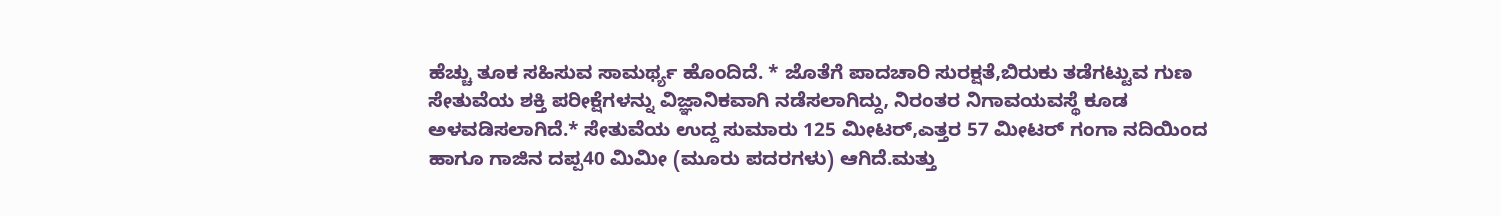ಹೆಚ್ಚು ತೂಕ ಸಹಿಸುವ ಸಾಮರ್ಥ್ಯ ಹೊಂದಿದೆ. * ಜೊತೆಗೆ ಪಾದಚಾರಿ ಸುರಕ್ಷತೆ,ಬಿರುಕು ತಡೆಗಟ್ಟುವ ಗುಣ ಸೇತುವೆಯ ಶಕ್ತಿ ಪರೀಕ್ಷೆಗಳನ್ನು ವಿಜ್ಞಾನಿಕವಾಗಿ ನಡೆಸಲಾಗಿದ್ದು, ನಿರಂತರ ನಿಗಾವಯವಸ್ಥೆ ಕೂಡ ಅಳವಡಿಸಲಾಗಿದೆ.* ಸೇತುವೆಯ ಉದ್ದ ಸುಮಾರು 125 ಮೀಟರ್,ಎತ್ತರ 57 ಮೀಟರ್ ಗಂಗಾ ನದಿಯಿಂದ ಹಾಗೂ ಗಾಜಿನ ದಪ್ಪ40 ಮಿಮೀ (ಮೂರು ಪದರಗಳು) ಆಗಿದೆ.ಮತ್ತು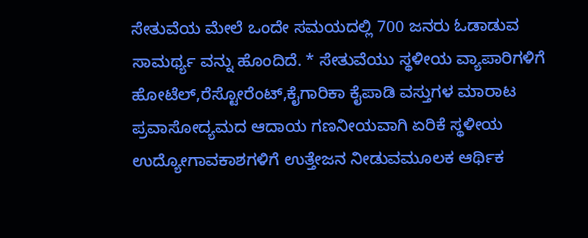ಸೇತುವೆಯ ಮೇಲೆ ಒಂದೇ ಸಮಯದಲ್ಲಿ 700 ಜನರು ಓಡಾಡುವ ಸಾಮರ್ಥ್ಯ ವನ್ನು ಹೊಂದಿದೆ. * ಸೇತುವೆಯು ಸ್ಥಳೀಯ ವ್ಯಾಪಾರಿಗಳಿಗೆ ಹೋಟೆಲ್,ರೆಸ್ಟೋರೆಂಟ್,ಕೈಗಾರಿಕಾ ಕೈಪಾಡಿ ವಸ್ತುಗಳ ಮಾರಾಟ ಪ್ರವಾಸೋದ್ಯಮದ ಆದಾಯ ಗಣನೀಯವಾಗಿ ಏರಿಕೆ ಸ್ಥಳೀಯ ಉದ್ಯೋಗಾವಕಾಶಗಳಿಗೆ ಉತ್ತೇಜನ ನೀಡುವಮೂಲಕ ಆರ್ಥಿಕ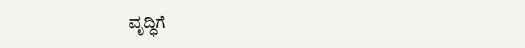ವೃದ್ಧಿಗೆ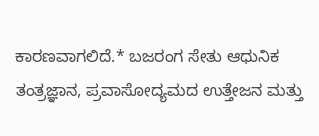ಕಾರಣವಾಗಲಿದೆ.* ಬಜರಂಗ ಸೇತು ಆಧುನಿಕ ತಂತ್ರಜ್ಞಾನ, ಪ್ರವಾಸೋದ್ಯಮದ ಉತ್ತೇಜನ ಮತ್ತು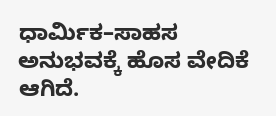ಧಾರ್ಮಿಕ–ಸಾಹಸ ಅನುಭವಕ್ಕೆ ಹೊಸ ವೇದಿಕೆ ಆಗಿದೆ.